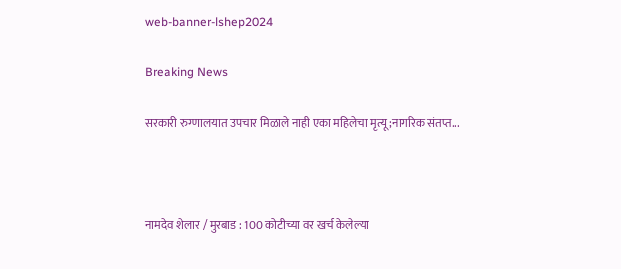web-banner-lshep2024

Breaking News

सरकारी रुग्णालयात उपचार मिळाले नाही एका महिलेचा मृत्यू ;नागरिक संतप्त...



नामदेव शेलार / मुरबाड : 100 कोटीच्या वर खर्च केलेल्या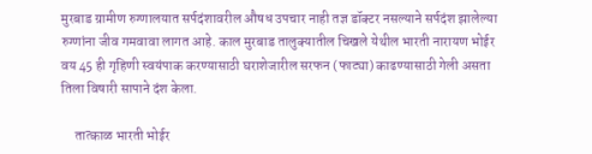मुरबाड ग्रामीण रुग्णालयात सर्पदंशावरील औषध उपचार नाही तज्ञ डॉक्टर नसल्याने सर्पदंश झालेल्या रुग्णांना जीव गमवावा लागत आहे. काल मुरबाड तालुक्यातील चिखले येथील भारती नारायण भोईर वय 45 ही गृहिणी स्वयंपाक करण्यासाठी घराशेजारील सरफन (फाट्या) काढण्यासाठी गेली असता तिला विषारी सापाने दंश केला.

     तात्काळ भारती भोईर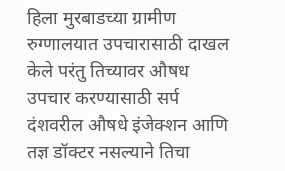हिला मुरबाडच्या ग्रामीण रुग्णालयात उपचारासाठी दाखल केले परंतु तिच्यावर औषध उपचार करण्यासाठी सर्प दंशवरील औषधे इंजेक्शन आणि तज्ञ डॉक्टर नसल्याने तिचा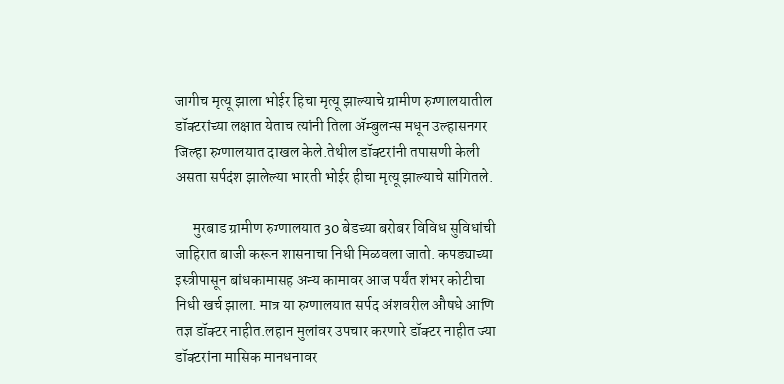जागीच मृत्यू झाला भोईर हिचा मृत्यू झाल्याचे ग्रामीण रुग्णालयातील डॉक्टरांच्या लक्षात येताच त्यांनी तिला ॲम्बुलन्स मधून उल्हासनगर जिल्हा रुग्णालयात दाखल केले.तेथील डॉक्टरांनी तपासणी केली असता सर्पदंश झालेल्या भारती भोईर हीचा मृत्यू झाल्याचे सांगितले.

      मुरबाड ग्रामीण रुग्णालयात 30 बेडच्या बरोबर विविध सुविधांची जाहिरात बाजी करून शासनाचा निधी मिळवला जातो. कपड्याच्या इस्त्रीपासून बांधकामासह अन्य कामावर आज पर्यंत शंभर कोटीचा निधी खर्च झाला. मात्र या रुग्णालयात सर्पद अंशवरील औषधे आणि तज्ञ डॉक्टर नाहीत.लहान मुलांवर उपचार करणारे डॉक्टर नाहीत ज्या डॉक्टरांना मासिक मानधनावर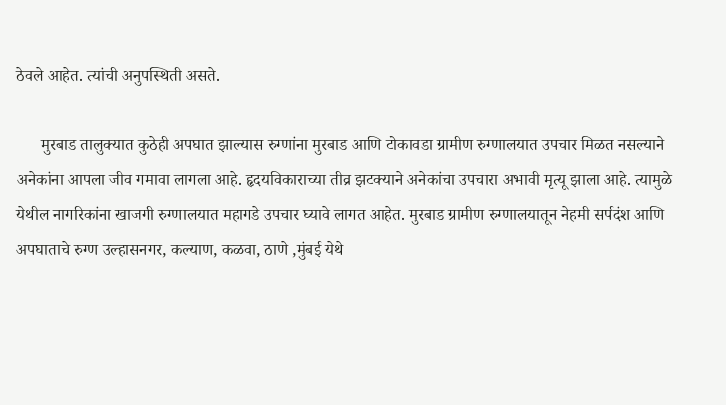ठेवले आहेत. त्यांची अनुपस्थिती असते.

      मुरबाड तालुक्यात कुठेही अपघात झाल्यास रुग्णांना मुरबाड आणि टोकावडा ग्रामीण रुग्णालयात उपचार मिळत नसल्याने अनेकांना आपला जीव गमावा लागला आहे. हृदयविकाराच्या तीव्र झटक्याने अनेकांचा उपचारा अभावी मृत्यू झाला आहे. त्यामुळे येथील नागरिकांना खाजगी रुग्णालयात महागडे उपचार घ्यावे लागत आहेत. मुरबाड ग्रामीण रुग्णालयातून नेहमी सर्पदंश आणि अपघाताचे रुग्ण उल्हासनगर, कल्याण, कळवा, ठाणे ,मुंबई येथे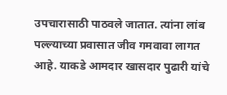उपचारासाठी पाठवले जातात. त्यांना लांब पल्ल्याच्या प्रवासात जीव गमवावा लागत आहे. याकडे आमदार खासदार पुढारी यांचे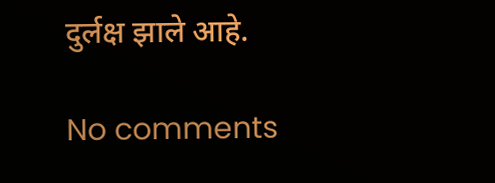दुर्लक्ष झाले आहे.

No comments